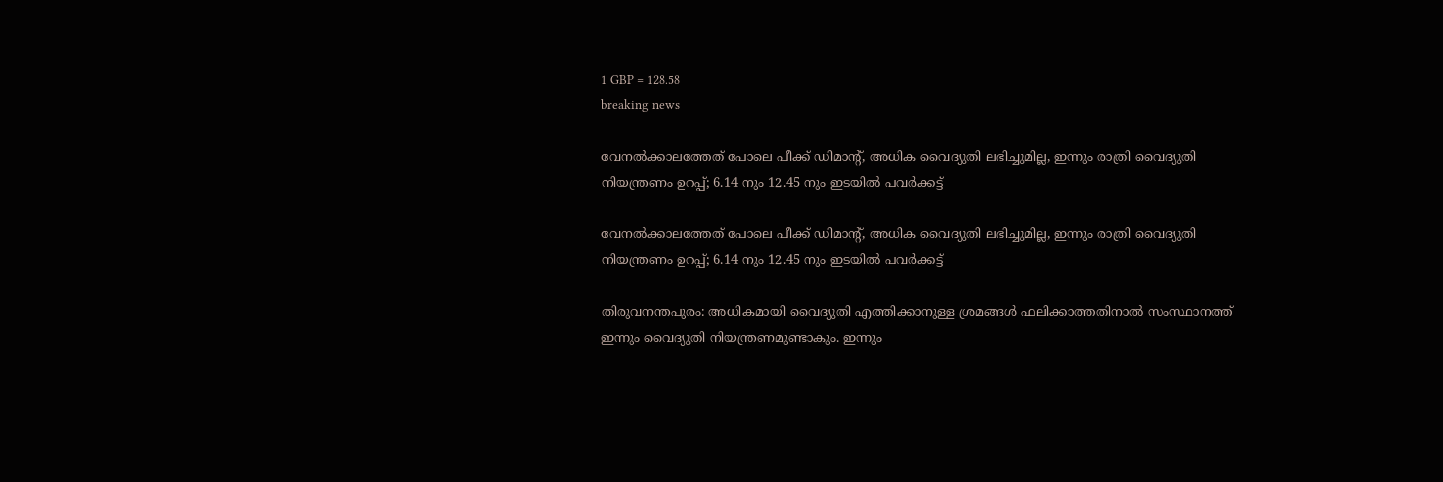1 GBP = 128.58
breaking news

വേനൽക്കാലത്തേത് പോലെ പീക്ക് ഡിമാന്‍റ്, അധിക വൈദ്യുതി ലഭിച്ചുമില്ല, ഇന്നും രാത്രി വൈദ്യുതി നിയന്ത്രണം ഉറപ്പ്; 6.14 നും 12.45 നും ഇടയിൽ പവർക്കട്ട്

വേനൽക്കാലത്തേത് പോലെ പീക്ക് ഡിമാന്‍റ്, അധിക വൈദ്യുതി ലഭിച്ചുമില്ല, ഇന്നും രാത്രി വൈദ്യുതി നിയന്ത്രണം ഉറപ്പ്; 6.14 നും 12.45 നും ഇടയിൽ പവർക്കട്ട്

തിരുവനന്തപുരം: അധികമായി വൈദ്യുതി എത്തിക്കാനുള്ള ശ്രമങ്ങള്‍ ഫലിക്കാത്തതിനാൽ സംസ്ഥാനത്ത് ഇന്നും വൈദ്യുതി നിയന്ത്രണമുണ്ടാകും. ഇന്നും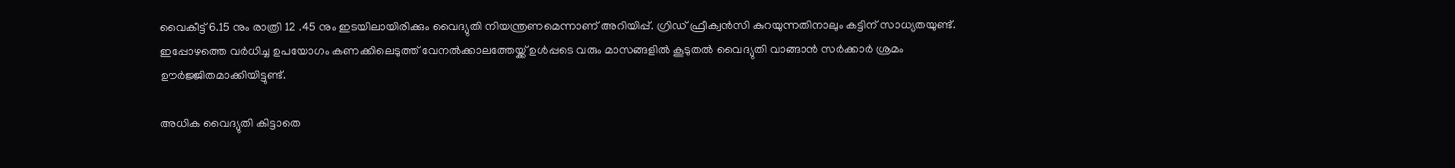വൈകീട്ട് 6.15 നും രാത്രി 12 .45 നും ഇടയിലായിരിക്കും വൈദ്യുതി നിയന്ത്രണമെന്നാണ് അറിയിപ്പ്. ഗ്രിഡ് ഫ്രീക്വന്‍സി കുറയുന്നതിനാലും കട്ടിന് സാധ്യതയുണ്ട്. ഇപ്പോഴത്തെ വര്‍ധിച്ച ഉപയോഗം കണക്കിലെടുത്ത് വേനൽക്കാലത്തേയ്ക്ക് ഉള്‍പ്പടെ വരും മാസങ്ങളിൽ കൂടുതൽ വൈദ്യുതി വാങ്ങാൻ സർക്കാർ ശ്രമം ഊർജ്ജിതമാക്കിയിട്ടുണ്ട്.

അധിക വൈദ്യുതി കിട്ടാതെ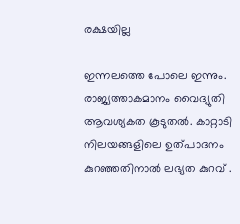രക്ഷയില്ല

ഇന്നലത്തെ പോലെ ഇന്നും. രാജ്യത്താകമാനം വൈദ്യുതി ആവശ്യകത കൂടുതൽ. കാറ്റാടി നിലയങ്ങളിലെ ഉത്പാദനം കുറഞ്ഞതിനാൽ ലഭ്യത കുറവ് .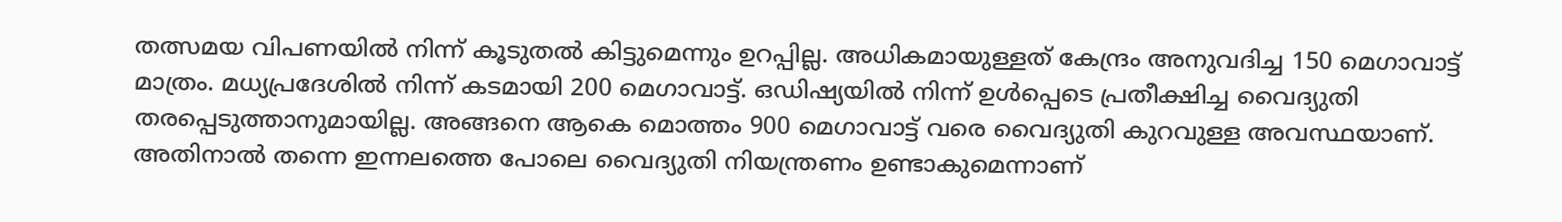തത്സമയ വിപണയിൽ നിന്ന് കൂടുതൽ കിട്ടുമെന്നും ഉറപ്പില്ല. അധികമായുള്ളത് കേന്ദ്രം അനുവദിച്ച 150 മെഗാവാട്ട് മാത്രം. മധ്യപ്രദേശിൽ നിന്ന് കടമായി 200 മെഗാവാട്ട്. ഒഡിഷ്യയിൽ നിന്ന് ഉള്‍പ്പെടെ പ്രതീക്ഷിച്ച വൈദ്യുതി തരപ്പെടുത്താനുമായില്ല. അങ്ങനെ ആകെ മൊത്തം 900 മെഗാവാട്ട് വരെ വൈദ്യുതി കുറവുള്ള അവസ്ഥയാണ്. അതിനാൽ തന്നെ ഇന്നലത്തെ പോലെ വൈദ്യുതി നിയന്ത്രണം ഉണ്ടാകുമെന്നാണ്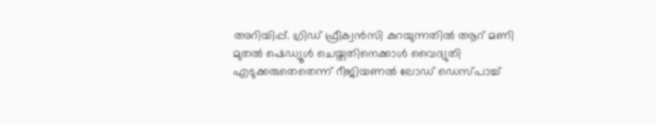അറിയിപ്പ്. ഗ്രിഡ് ഫ്രീക്വൻസി കുറയുന്നതിൽ ആറ് മണി മുതൽ ഷെഡ്യൂള്‍ ചെയ്തതിനെക്കാള്‍ വൈദ്യുതി എടുക്കരുതെതെന്ന് റീജിയണൽ ലോഡ് ഡെസ്പാച്ച്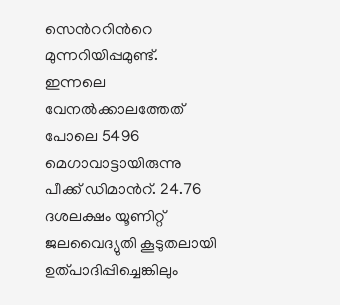സെന്‍ററിന്‍റെ മുന്നറിയിപ്പമുണ്ട്. ഇന്നലെ വേനൽക്കാലത്തേത് പോലെ 5496 മെഗാവാട്ടായിരുന്നു പീക്ക് ഡിമാന്‍റ്. 24.76 ദശലക്ഷം യൂണിറ്റ് ജലവൈദ്യുതി കൂടുതലായി ഉത്പാദിപ്പിച്ചെങ്കിലും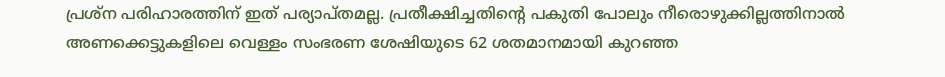പ്രശ്ന പരിഹാരത്തിന് ഇത് പര്യാപ്തമല്ല. പ്രതീക്ഷിച്ചതിന്‍റെ പകുതി പോലും നീരൊഴുക്കില്ലത്തിനാൽ അണക്കെട്ടുകളിലെ വെള്ളം സംഭരണ ശേഷിയുടെ 62 ശതമാനമായി കുറഞ്ഞ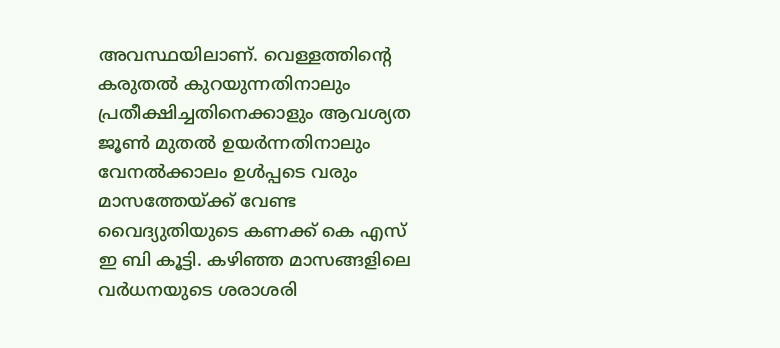അവസ്ഥയിലാണ്. വെള്ളത്തിന്‍റെ കരുതൽ കുറയുന്നതിനാലും പ്രതീക്ഷിച്ചതിനെക്കാളും ആവശ്യത ജൂണ്‍ മുതൽ ഉയര്‍ന്നതിനാലും വേനൽക്കാലം ഉള്‍പ്പടെ വരും മാസത്തേയ്ക്ക് വേണ്ട വൈദ്യുതിയുടെ കണക്ക് കെ എസ് ഇ ബി കൂട്ടി. കഴിഞ്ഞ മാസങ്ങളിലെ വര്‍ധനയുടെ ശരാശരി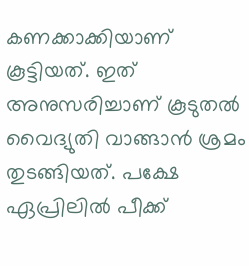കണക്കാക്കിയാണ് കൂട്ടിയത്. ഇത് അനുസരിച്ചാണ് കൂടുതൽ വൈദ്യുതി വാങ്ങാൻ ശ്രമം തുടങ്ങിയത്. പക്ഷേ ഏപ്രിലിൽ പീക്ക്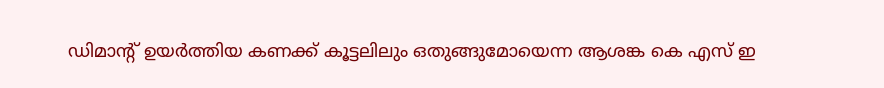ഡിമാന്‍റ് ഉയര്‍ത്തിയ കണക്ക് കൂട്ടലിലും ഒതുങ്ങുമോയെന്ന ആശങ്ക കെ എസ് ഇ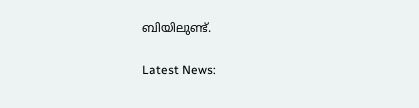ബിയിലുണ്ട്.

Latest News: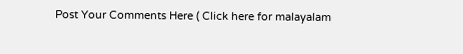Post Your Comments Here ( Click here for malayalam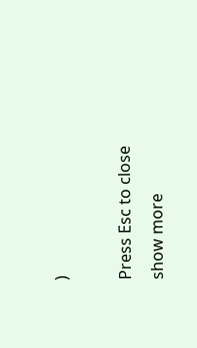)

Press Esc to close
show more